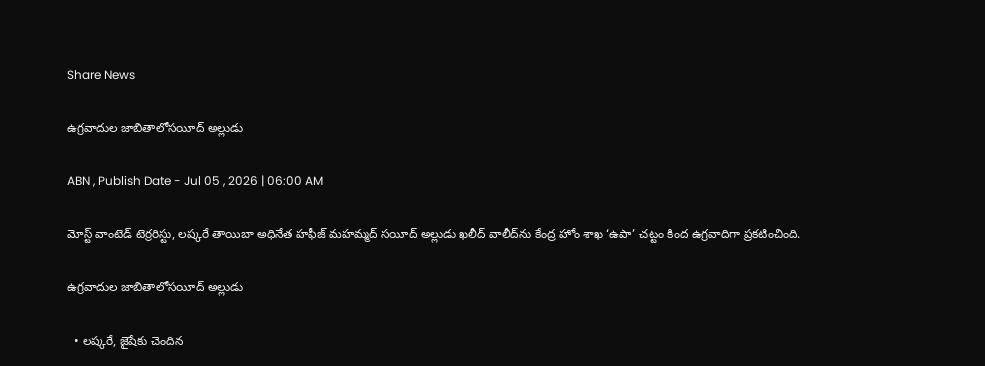Share News

ఉగ్రవాదుల జాబితాలోసయీద్‌ అల్లుడు

ABN , Publish Date - Jul 05 , 2026 | 06:00 AM

మోస్ట్‌ వాంటెడ్‌ టెర్రరిస్టు, లష్కరే తాయిబా అధినేత హఫీజ్‌ మహమ్మద్‌ సయీద్‌ అల్లుడు ఖలీద్‌ వాలీద్‌ను కేంద్ర హోం శాఖ ‘ఉపా’ చట్టం కింద ఉగ్రవాదిగా ప్రకటించింది.

ఉగ్రవాదుల జాబితాలోసయీద్‌ అల్లుడు

  • లష్కరే, జైషేకు చెందిన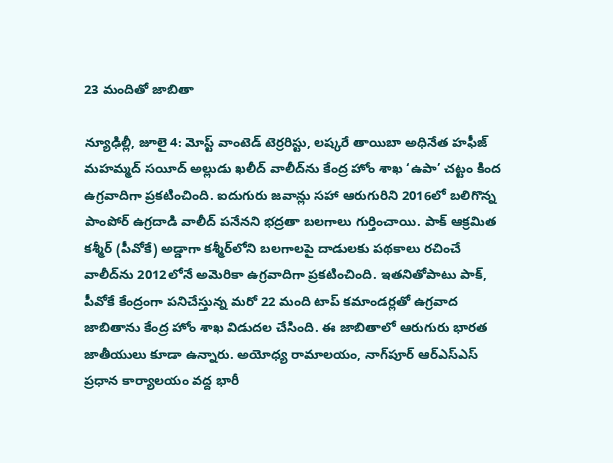23 మందితో జాబితా

న్యూఢిల్లీ, జూలై 4: మోస్ట్‌ వాంటెడ్‌ టెర్రరిస్టు, లష్కరే తాయిబా అధినేత హఫీజ్‌ మహమ్మద్‌ సయీద్‌ అల్లుడు ఖలీద్‌ వాలీద్‌ను కేంద్ర హోం శాఖ ‘ఉపా’ చట్టం కింద ఉగ్రవాదిగా ప్రకటించింది. ఐదుగురు జవాన్లు సహా ఆరుగురిని 2016లో బలిగొన్న పాంపోర్‌ ఉగ్రదాడి వాలీద్‌ పనేనని భద్రతా బలగాలు గుర్తించాయి. పాక్‌ ఆక్రమిత కశ్మీర్‌ (పీవోకే) అడ్డాగా కశ్మీర్‌లోని బలగాలపై దాడులకు పథకాలు రచించే వాలీద్‌ను 2012లోనే అమెరికా ఉగ్రవాదిగా ప్రకటించింది. ఇతనితోపాటు పాక్‌, పీవోకే కేంద్రంగా పనిచేస్తున్న మరో 22 మంది టాప్‌ కమాండర్లతో ఉగ్రవాద జాబితాను కేంద్ర హోం శాఖ విడుదల చేసింది. ఈ జాబితాలో ఆరుగురు భారత జాతీయులు కూడా ఉన్నారు. అయోధ్య రామాలయం, నాగ్‌పూర్‌ ఆర్‌ఎస్‌ఎస్‌ ప్రధాన కార్యాలయం వద్ద భారీ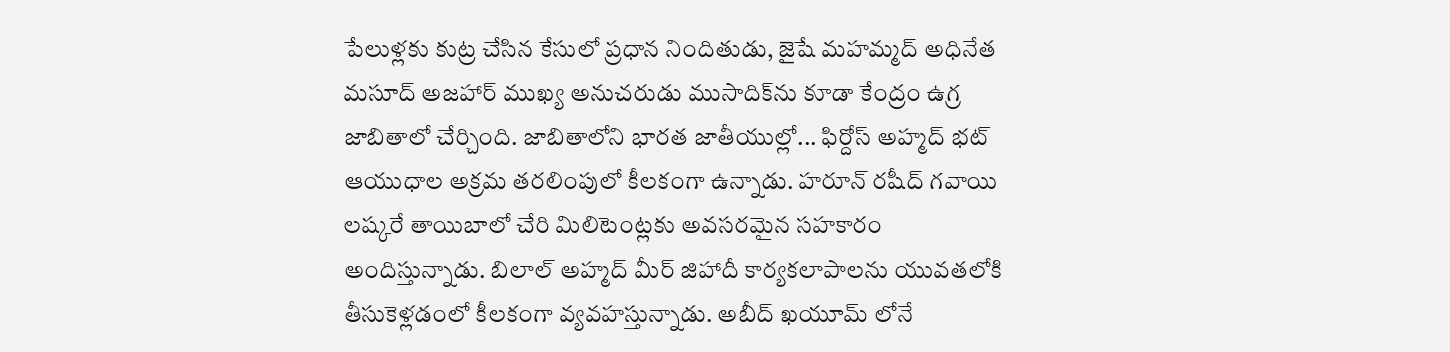పేలుళ్లకు కుట్ర చేసిన కేసులో ప్రధాన నిందితుడు, జైషే మహమ్మద్‌ అధినేత మసూద్‌ అజహార్‌ ముఖ్య అనుచరుడు ముసాదిక్‌ను కూడా కేంద్రం ఉగ్ర జాబితాలో చేర్చింది. జాబితాలోని భారత జాతీయుల్లో... ఫిర్దోస్‌ అహ్మద్‌ భట్‌ ఆయుధాల అక్రమ తరలింపులో కీలకంగా ఉన్నాడు. హరూన్‌ రషీద్‌ గవాయి లష్కరే తాయిబాలో చేరి మిలిటెంట్లకు అవసరమైన సహకారం అందిస్తున్నాడు. బిలాల్‌ అహ్మద్‌ మీర్‌ జిహాదీ కార్యకలాపాలను యువతలోకి తీసుకెళ్లడంలో కీలకంగా వ్యవహస్తున్నాడు. అబీద్‌ ఖయూమ్‌ లోనే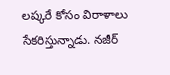లష్కరే కోసం విరాళాలు సేకరిస్తున్నాడు. నజీర్‌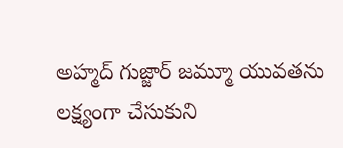అహ్మద్‌ గుజ్జార్‌ జమ్మూ యువతను లక్ష్యంగా చేసుకుని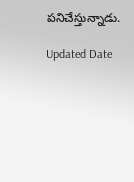పనిచేస్తున్నాడు.

Updated Date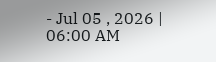- Jul 05 , 2026 | 06:00 AM